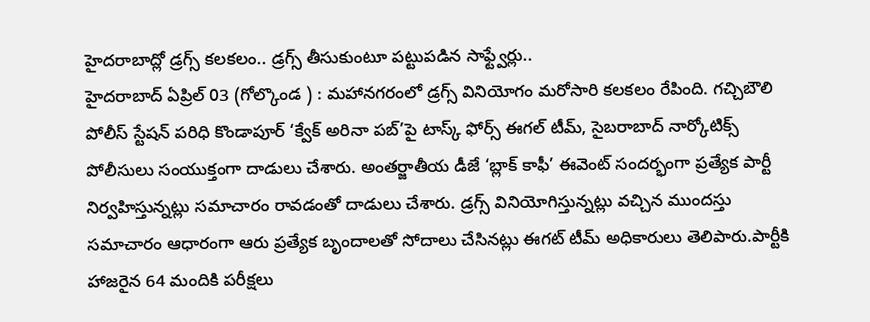హైదరాబాద్లో డ్రగ్స్ కలకలం.. డ్రగ్స్ తీసుకుంటూ పట్టుపడిన సాఫ్ట్వేర్లు..
హైదరాబాద్ ఏప్రిల్ 03 (గోల్కొండ ) : మహానగరంలో డ్రగ్స్ వినియోగం మరోసారి కలకలం రేపింది. గచ్చిబౌలి పోలీస్ స్టేషన్ పరిధి కొండాపూర్ ‘క్వేక్ అరినా పబ్’పై టాస్క్ ఫోర్స్ ఈగల్ టీమ్, సైబరాబాద్ నార్కోటిక్స్ పోలీసులు సంయుక్తంగా దాడులు చేశారు. అంతర్జాతీయ డీజే ‘బ్లాక్ కాఫీ’ ఈవెంట్ సందర్భంగా ప్రత్యేక పార్టీ నిర్వహిస్తున్నట్లు సమాచారం రావడంతో దాడులు చేశారు. డ్రగ్స్ వినియోగిస్తున్నట్లు వచ్చిన ముందస్తు సమాచారం ఆధారంగా ఆరు ప్రత్యేక బృందాలతో సోదాలు చేసినట్లు ఈగట్ టీమ్ అధికారులు తెలిపారు.పార్టీకి హాజరైన 64 మందికి పరీక్షలు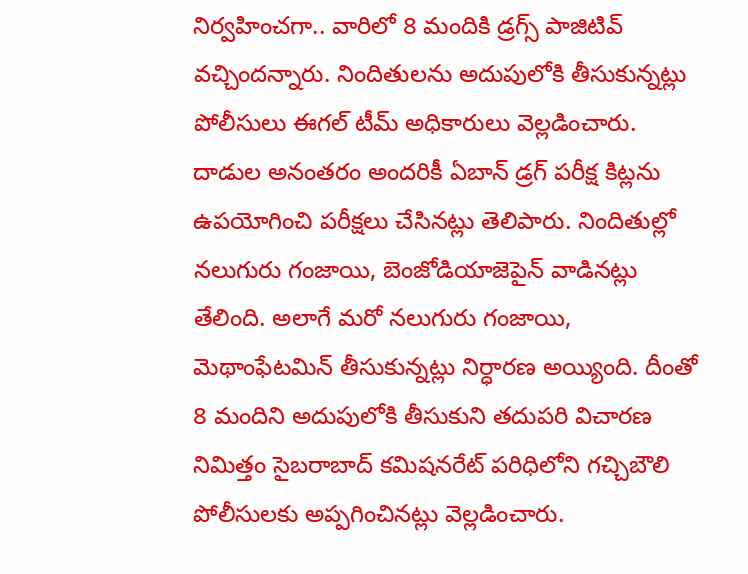నిర్వహించగా.. వారిలో 8 మందికి డ్రగ్స్ పాజిటివ్ వచ్చిందన్నారు. నిందితులను అదుపులోకి తీసుకున్నట్లు పోలీసులు ఈగల్ టీమ్ అధికారులు వెల్లడించారు. దాడుల అనంతరం అందరికీ ఏబాన్ డ్రగ్ పరీక్ష కిట్లను ఉపయోగించి పరీక్షలు చేసినట్లు తెలిపారు. నిందితుల్లో నలుగురు గంజాయి, బెంజోడియాజెపైన్ వాడినట్లు తేలింది. అలాగే మరో నలుగురు గంజాయి, మెథాంఫేటమిన్ తీసుకున్నట్లు నిర్ధారణ అయ్యింది. దీంతో 8 మందిని అదుపులోకి తీసుకుని తదుపరి విచారణ నిమిత్తం సైబరాబాద్ కమిషనరేట్ పరిధిలోని గచ్చిబౌలి పోలీసులకు అప్పగించినట్లు వెల్లడించారు.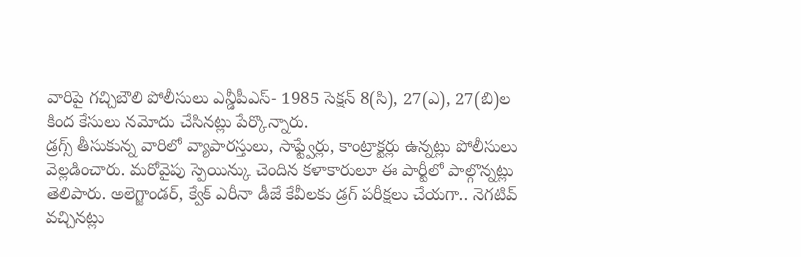వారిపై గచ్చిబౌలి పోలీసులు ఎన్డీపీఎస్- 1985 సెక్షన్ 8(సి), 27(ఎ), 27(బి)ల కింద కేసులు నమోదు చేసినట్లు పేర్కొన్నారు.
డ్రగ్స్ తీసుకున్న వారిలో వ్యాపారస్తులు, సాఫ్ట్వేర్లు, కాంట్రాక్టర్లు ఉన్నట్లు పోలీసులు వెల్లడించారు. మరోవైపు స్పెయిన్కు చెందిన కళాకారులూ ఈ పార్టీలో పాల్గొన్నట్లు తెలిపారు. అలెగ్జాండర్, క్వేక్ ఎరీనా డీజే కేవీలకు డ్రగ్ పరీక్షలు చేయగా.. నెగటివ్ వచ్చినట్లు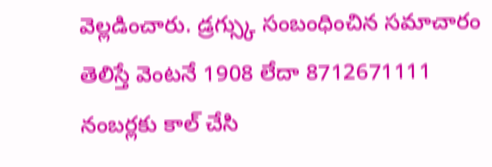వెల్లడించారు. డ్రగ్స్కు సంబంధించిన సమాచారం తెలిస్తే వెంటనే 1908 లేదా 8712671111 నంబర్లకు కాల్ చేసి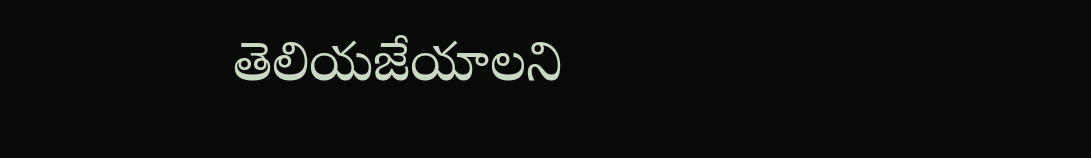తెలియజేయాలని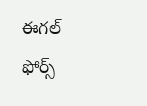ఈగల్ ఫోర్స్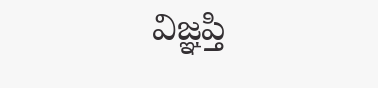విజ్ఞప్తి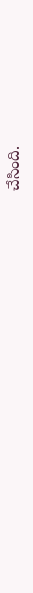చేసింది.